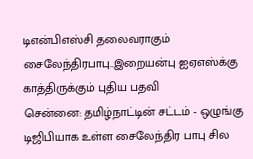டிஎன்பிஎஸ்சி தலைவராகும் சைலேந்திரபாபு..இறையன்பு ஐஏஎஸ்க்கு காத்திருக்கும் புதிய பதவி
சென்னை: தமிழ்நாட்டின் சட்டம் - ஒழுங்கு டிஜிபியாக உள்ள சைலேந்திர பாபு சில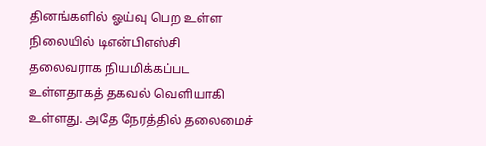தினங்களில் ஓய்வு பெற உள்ள நிலையில் டிஎன்பிஎஸ்சி தலைவராக நியமிக்கப்பட உள்ளதாகத் தகவல் வெளியாகி உள்ளது. அதே நேரத்தில் தலைமைச்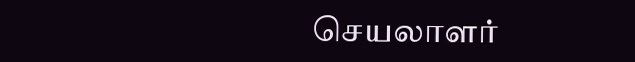செயலாளர்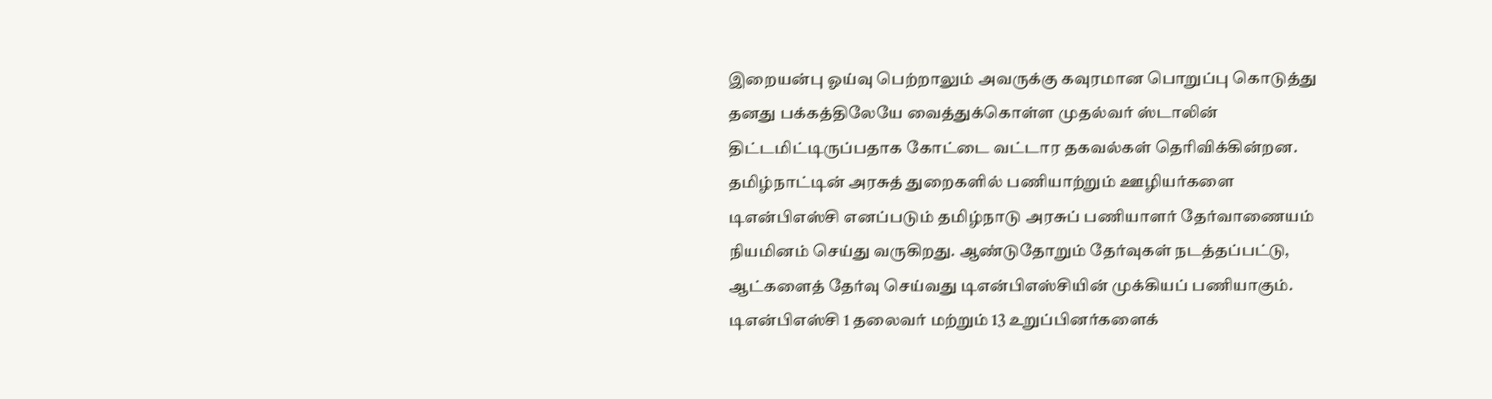இறையன்பு ஓய்வு பெற்றாலும் அவருக்கு கவுரமான பொறுப்பு கொடுத்து தனது பக்கத்திலேயே வைத்துக்கொள்ள முதல்வர் ஸ்டாலின் திட்டமிட்டிருப்பதாக கோட்டை வட்டார தகவல்கள் தெரிவிக்கின்றன.
தமிழ்நாட்டின் அரசுத் துறைகளில் பணியாற்றும் ஊழியர்களை டிஎன்பிஎஸ்சி எனப்படும் தமிழ்நாடு அரசுப் பணியாளர் தேர்வாணையம் நியமினம் செய்து வருகிறது. ஆண்டுதோறும் தேர்வுகள் நடத்தப்பட்டு, ஆட்களைத் தேர்வு செய்வது டிஎன்பிஎஸ்சியின் முக்கியப் பணியாகும். டிஎன்பிஎஸ்சி 1 தலைவர் மற்றும் 13 உறுப்பினர்களைக்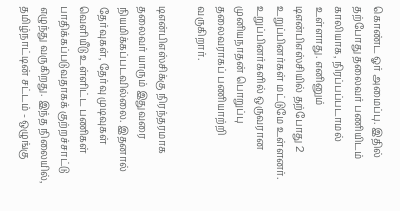கொண்ட ஓர் அமைப்பு. இதில் தற்போது தலைவர் பணியிடம் காலியாக, நிரப்பப்படாமல் உள்ளாது. எனினும் டிஎன்பிஎஸ்சியில் தற்போது 2 உறுப்பினர்கள் மட்டுமே உள்ளனர். உறுப்பினர்களில் ஒருவரான முனியநாதன் பொறுப்பு தலைவராகப் பணியாற்றி வருகிறார்.

டிஎன்பிஎஸ்சிக்கு நிரந்தரமாக தலைவர் யாரும் இதுவரை நியமிக்கப்படவில்லை. இதனால் தேர்வுகள், தேர்வு முடிவுகள் வெளியீடு உள்ளிட்ட பணிகள் பாதிக்கப்படுவதாகக் குற்றச்சாட்டு எழுந்து வருகிறது. இந்த நிலையில், தமிழ்நாட்டின் சட்டம் - ஒழுங்கு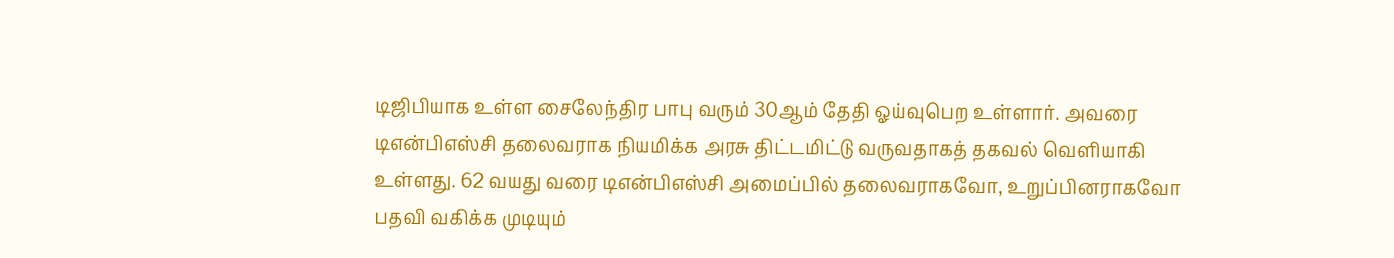டிஜிபியாக உள்ள சைலேந்திர பாபு வரும் 30ஆம் தேதி ஓய்வுபெற உள்ளார். அவரை டிஎன்பிஎஸ்சி தலைவராக நியமிக்க அரசு திட்டமிட்டு வருவதாகத் தகவல் வெளியாகி உள்ளது. 62 வயது வரை டிஎன்பிஎஸ்சி அமைப்பில் தலைவராகவோ, உறுப்பினராகவோ பதவி வகிக்க முடியும்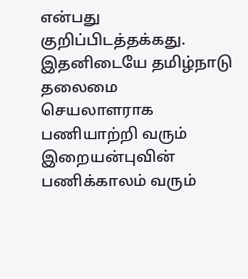என்பது குறிப்பிடத்தக்கது.
இதனிடையே தமிழ்நாடு தலைமை செயலாளராக பணியாற்றி வரும் இறையன்புவின் பணிக்காலம் வரும்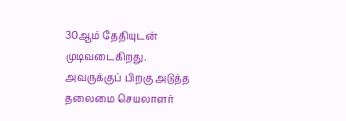30ஆம் தேதியுடன் முடிவடைகிறது. அவருக்குப் பிறகு அடுத்த தலைமை செயலாளர்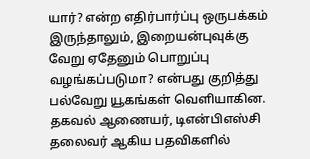யார்? என்ற எதிர்பார்ப்பு ஒருபக்கம் இருந்தாலும், இறையன்புவுக்கு வேறு ஏதேனும் பொறுப்பு வழங்கப்படுமா? என்பது குறித்து பல்வேறு யூகங்கள் வெளியாகின. தகவல் ஆணையர், டிஎன்பிஎஸ்சி தலைவர் ஆகிய பதவிகளில்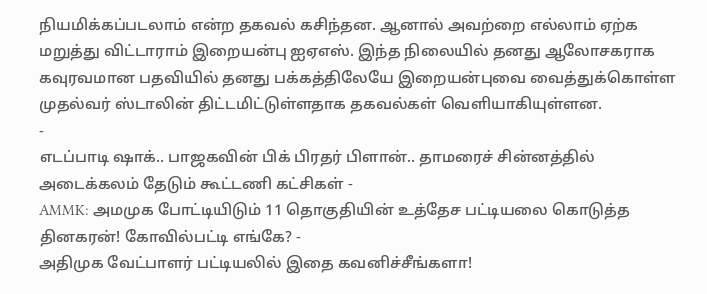நியமிக்கப்படலாம் என்ற தகவல் கசிந்தன. ஆனால் அவற்றை எல்லாம் ஏற்க மறுத்து விட்டாராம் இறையன்பு ஐஏஎஸ். இந்த நிலையில் தனது ஆலோசகராக கவுரவமான பதவியில் தனது பக்கத்திலேயே இறையன்புவை வைத்துக்கொள்ள முதல்வர் ஸ்டாலின் திட்டமிட்டுள்ளதாக தகவல்கள் வெளியாகியுள்ளன.
-
எடப்பாடி ஷாக்.. பாஜகவின் பிக் பிரதர் பிளான்.. தாமரைச் சின்னத்தில் அடைக்கலம் தேடும் கூட்டணி கட்சிகள் -
AMMK: அமமுக போட்டியிடும் 11 தொகுதியின் உத்தேச பட்டியலை கொடுத்த தினகரன்! கோவில்பட்டி எங்கே? -
அதிமுக வேட்பாளர் பட்டியலில் இதை கவனிச்சீங்களா!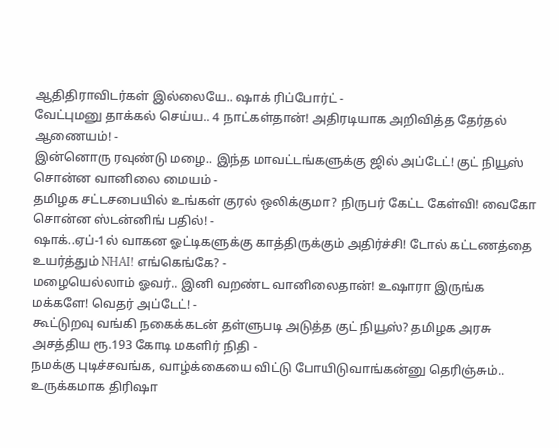ஆதிதிராவிடர்கள் இல்லையே.. ஷாக் ரிப்போர்ட் -
வேட்புமனு தாக்கல் செய்ய.. 4 நாட்கள்தான்! அதிரடியாக அறிவித்த தேர்தல் ஆணையம்! -
இன்னொரு ரவுண்டு மழை.. இந்த மாவட்டங்களுக்கு ஜில் அப்டேட்! குட் நியூஸ் சொன்ன வானிலை மையம் -
தமிழக சட்டசபையில் உங்கள் குரல் ஒலிக்குமா? நிருபர் கேட்ட கேள்வி! வைகோ சொன்ன ஸ்டன்னிங் பதில்! -
ஷாக்..ஏப்-1ல் வாகன ஓட்டிகளுக்கு காத்திருக்கும் அதிர்ச்சி! டோல் கட்டணத்தை உயர்த்தும் NHAI! எங்கெங்கே? -
மழையெல்லாம் ஓவர்.. இனி வறண்ட வானிலைதான்! உஷாரா இருங்க மக்களே! வெதர் அப்டேட்! -
கூட்டுறவு வங்கி நகைக்கடன் தள்ளுபடி அடுத்த குட் நியூஸ்? தமிழக அரசு அசத்திய ரூ.193 கோடி மகளிர் நிதி -
நமக்கு புடிச்சவங்க, வாழ்க்கையை விட்டு போயிடுவாங்கன்னு தெரிஞ்சும்.. உருக்கமாக திரிஷா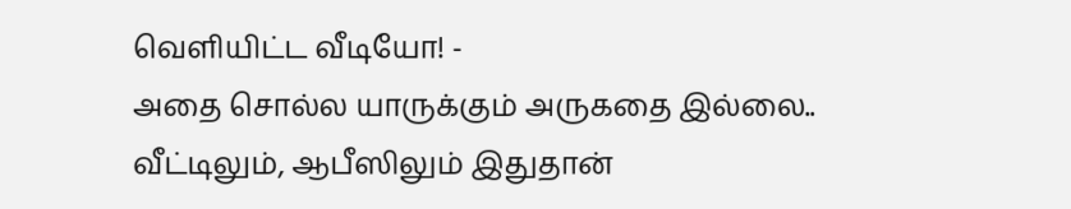வெளியிட்ட வீடியோ! -
அதை சொல்ல யாருக்கும் அருகதை இல்லை.. வீட்டிலும், ஆபீஸிலும் இதுதான்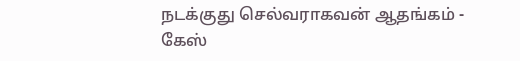நடக்குது செல்வராகவன் ஆதங்கம் -
கேஸ்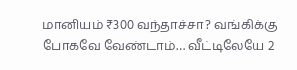மானியம் ₹300 வந்தாச்சா? வங்கிக்கு போகவே வேண்டாம்… வீட்டிலேயே 2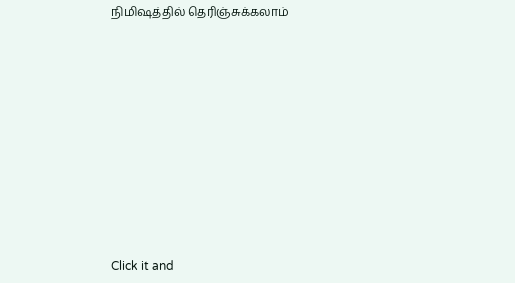நிமிஷத்தில் தெரிஞ்சுக்கலாம்












Click it and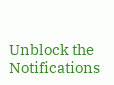Unblock the Notifications